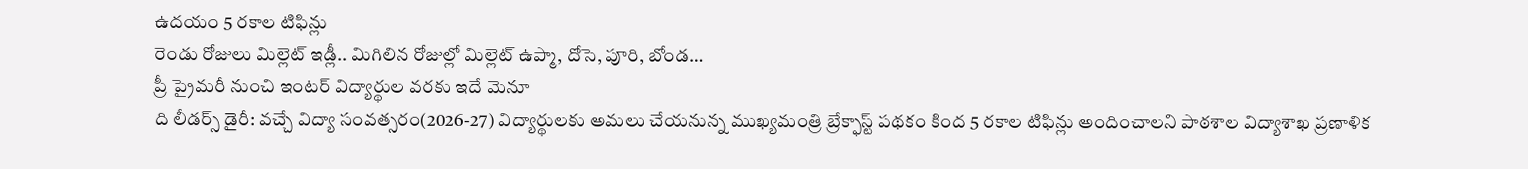ఉదయం 5 రకాల టిఫిన్లు
రెండు రోజులు మిల్లెట్ ఇడ్లీ.. మిగిలిన రోజుల్లో మిల్లెట్ ఉప్మా, దోసె, పూరి, బోండ…
ప్రీ ప్రైమరీ నుంచి ఇంటర్ విద్యార్థుల వరకు ఇదే మెనూ
ది లీడర్స్ డైరీ: వచ్చే విద్యా సంవత్సరం(2026-27) విద్యార్థులకు అమలు చేయనున్న ముఖ్యమంత్రి బ్రేక్ఫాస్ట్ పథకం కింద 5 రకాల టిఫిన్లు అందించాలని పాఠశాల విద్యాశాఖ ప్రణాళిక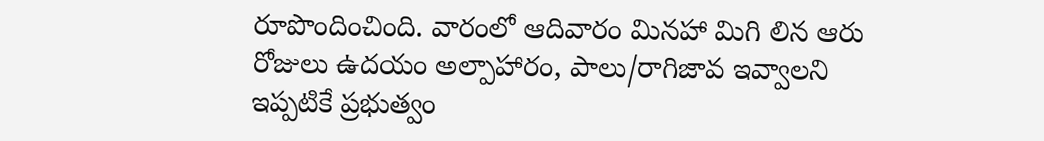రూపొందించింది. వారంలో ఆదివారం మినహా మిగి లిన ఆరు రోజులు ఉదయం అల్పాహారం, పాలు/రాగిజావ ఇవ్వాలని ఇప్పటికే ప్రభుత్వం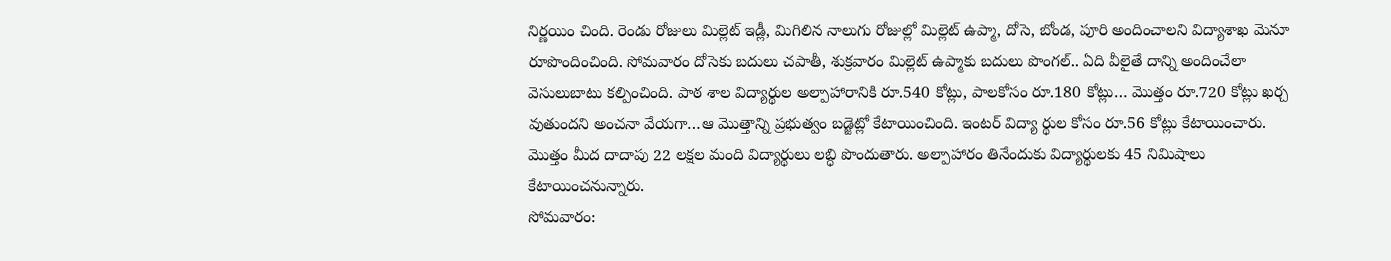నిర్ణయిం చింది. రెండు రోజులు మిల్లెట్ ఇడ్లీ, మిగిలిన నాలుగు రోజుల్లో మిల్లెట్ ఉప్మా, దోసె, బోండ, పూరి అందించాలని విద్యాశాఖ మెనూ రూపొందించింది. సోమవారం దోసెకు బదులు చపాతీ, శుక్రవారం మిల్లెట్ ఉప్మాకు బదులు పొంగల్.. ఏది వీలైతే దాన్ని అందించేలా వెసులుబాటు కల్పించింది. పాఠ శాల విద్యార్థుల అల్పాహారానికి రూ.540 కోట్లు, పాలకోసం రూ.180 కోట్లు… మొత్తం రూ.720 కోట్లు ఖర్చ వుతుందని అంచనా వేయగా…ఆ మొత్తాన్ని ప్రభుత్వం బడ్జెట్లో కేటాయించింది. ఇంటర్ విద్యా ర్థుల కోసం రూ.56 కోట్లు కేటాయించారు. మొత్తం మీద దాదాపు 22 లక్షల మంది విద్యార్థులు లబ్ధి పొందుతారు. అల్పాహారం తినేందుకు విద్యార్థులకు 45 నిమిషాలు కేటాయించనున్నారు.
సోమవారం: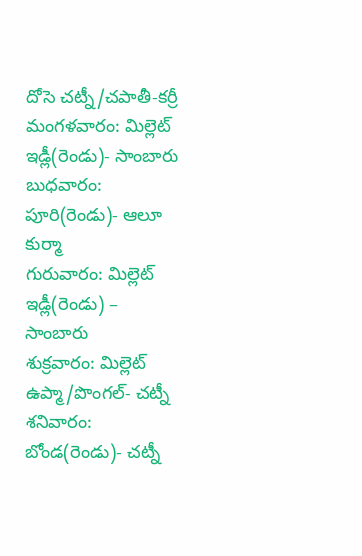దోసె చట్నీ/చపాతీ-కర్రీ
మంగళవారం: మిల్లెట్ ఇడ్లీ(రెండు)- సాంబారు
బుధవారం: పూరి(రెండు)- ఆలూ కుర్మా
గురువారం: మిల్లెట్ ఇడ్లీ(రెండు) – సాంబారు
శుక్రవారం: మిల్లెట్ ఉప్మా/పొంగల్- చట్నీ
శనివారం: బోండ(రెండు)- చట్నీ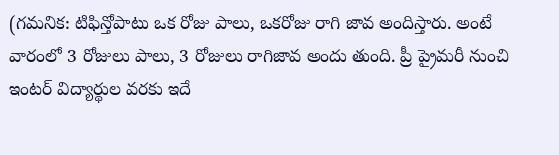(గమనిక: టిఫిన్తోపాటు ఒక రోజు పాలు, ఒకరోజు రాగి జావ అందిస్తారు. అంటే వారంలో 3 రోజులు పాలు, 3 రోజులు రాగిజావ అందు తుంది. ప్రీ ప్రైమరీ నుంచి ఇంటర్ విద్యార్థుల వరకు ఇదే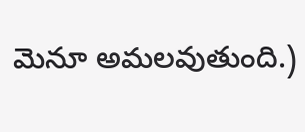మెనూ అమలవుతుంది.)